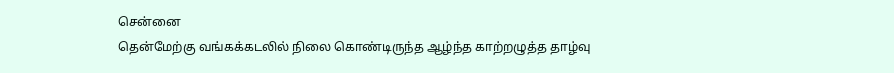சென்னை
தென்மேற்கு வங்கக்கடலில் நிலை கொண்டிருந்த ஆழ்ந்த காற்றழுத்த தாழ்வு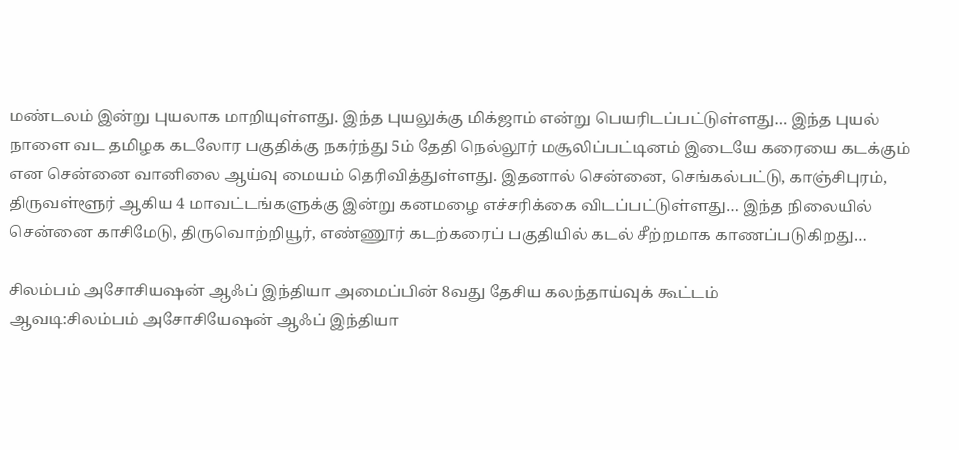மண்டலம் இன்று புயலாக மாறியுள்ளது. இந்த புயலுக்கு மிக்ஜாம் என்று பெயரிடப்பட்டுள்ளது… இந்த புயல் நாளை வட தமிழக கடலோர பகுதிக்கு நகர்ந்து 5ம் தேதி நெல்லூர் மசூலிப்பட்டினம் இடையே கரையை கடக்கும் என சென்னை வானிலை ஆய்வு மையம் தெரிவித்துள்ளது. இதனால் சென்னை, செங்கல்பட்டு, காஞ்சிபுரம், திருவள்ளூர் ஆகிய 4 மாவட்டங்களுக்கு இன்று கனமழை எச்சரிக்கை விடப்பட்டுள்ளது… இந்த நிலையில் சென்னை காசிமேடு, திருவொற்றியூர், எண்ணூர் கடற்கரைப் பகுதியில் கடல் சீற்றமாக காணப்படுகிறது…

சிலம்பம் அசோசியஷன் ஆஃப் இந்தியா அமைப்பின் 8வது தேசிய கலந்தாய்வுக் கூட்டம்
ஆவடி:சிலம்பம் அசோசியேஷன் ஆஃப் இந்தியா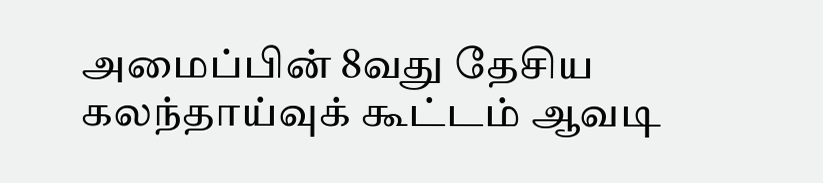அமைப்பின் 8வது தேசிய கலந்தாய்வுக் கூட்டம் ஆவடி